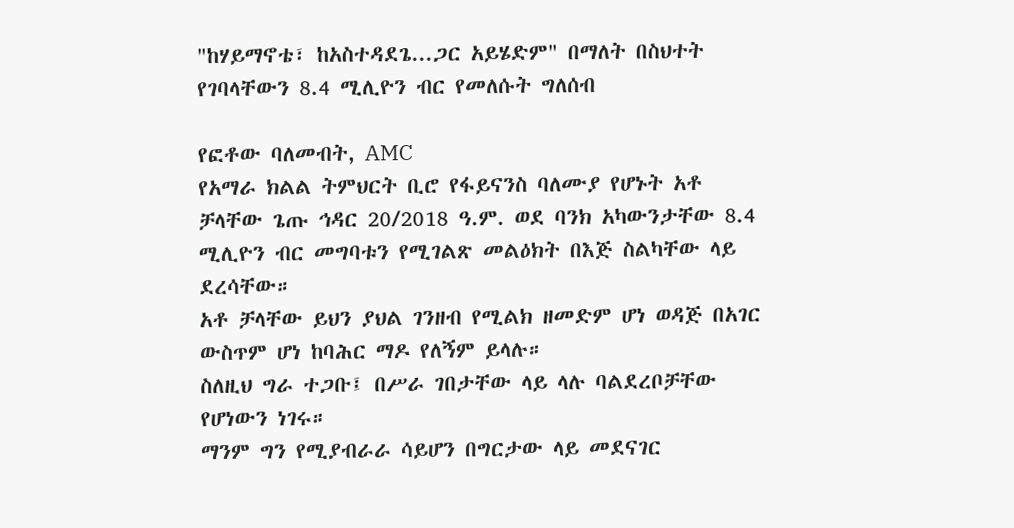"ከሃይማኖቴ፣ ከአስተዳደጌ...ጋር አይሄድም" በማለት በስህተት የገባላቸውን 8.4 ሚሊዮን ብር የመለሱት ግለሰብ

የፎቶው ባለመብት, AMC
የአማራ ክልል ትምህርት ቢሮ የፋይናንስ ባለሙያ የሆኑት አቶ ቻላቸው ጌጡ ኅዳር 20/2018 ዓ.ም. ወደ ባንክ አካውንታቸው 8.4 ሚሊዮን ብር መግባቱን የሚገልጽ መልዕክት በእጅ ስልካቸው ላይ ደረሳቸው።
አቶ ቻላቸው ይህን ያህል ገንዘብ የሚልክ ዘመድም ሆነ ወዳጅ በአገር ውስጥም ሆነ ከባሕር ማዶ የለኝም ይላሉ።
ስለዚህ ግራ ተጋቡ፤ በሥራ ገበታቸው ላይ ላሉ ባልደረቦቻቸው የሆነውን ነገሩ።
ማንም ግን የሚያብራራ ሳይሆን በግርታው ላይ መደናገር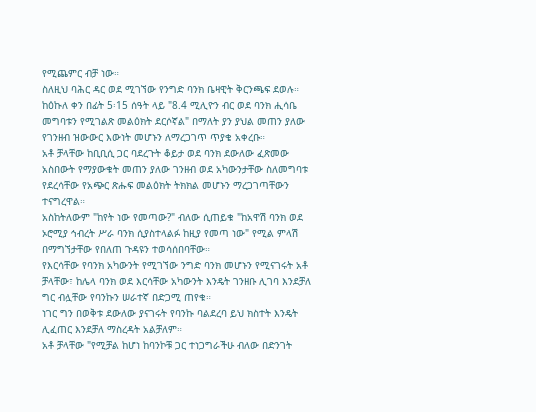የሚጨምር ብቻ ነው።
ስለዚህ ባሕር ዳር ወደ ሚገኘው የንግድ ባንክ ቤዛዊት ቅርንጫፍ ደወሉ።
ከዕኩለ ቀን በፊት 5፡15 ሰዓት ላይ "8.4 ሚሊዮን ብር ወደ ባንክ ሒሳቤ መግባቱን የሚገልጽ መልዕክት ደርሶኛል" በማለት ያን ያህል መጠን ያለው የገንዘብ ዝውውር እውነት መሆኑን ለማረጋገጥ ጥያቄ አቀረቡ።
አቶ ቻላቸው ከቢቢሲ ጋር ባደረጉት ቆይታ ወደ ባንክ ደውለው ፈጽመው አስበውት የማያውቁት መጠን ያለው ገንዘብ ወደ አካውንታቸው ስለመግባቱ የደረሳቸው የአጭር ጽሑፍ መልዕክት ትክክል መሆኑን ማረጋገጣቸውን ተናግረዋል።
አስከትለውም "ከየት ነው የመጣው?" ብለው ሲጠይቁ "ከአዋሽ ባንክ ወደ ኦሮሚያ ኅብረት ሥራ ባንክ ሲያስተላልፉ ከዚያ የመጣ ነው" የሚል ምላሽ በማግኘታቸው የበለጠ ጉዳዩን ተወሳሰበባቸው።
የእርሳቸው የባንክ አካውንት የሚገኘው ንግድ ባንክ መሆኑን የሚናገሩት አቶ ቻላቸው፣ ከሌላ ባንክ ወደ እርሳቸው አካውንት እንዴት ገንዘቡ ሊገባ እንደቻለ ግር ብሏቸው የባንኩን ሠራተኛ በድጋሚ ጠየቁ።
ነገር ግን በወቅቱ ደውለው ያናገሩት የባንኩ ባልደረባ ይህ ክስተት እንዴት ሊፈጠር እንደቻለ ማስረዳት አልቻለም።
አቶ ቻላቸው "የሚቻል ከሆነ ከባንኮቹ ጋር ተነጋግራችሁ ብለው በድንገት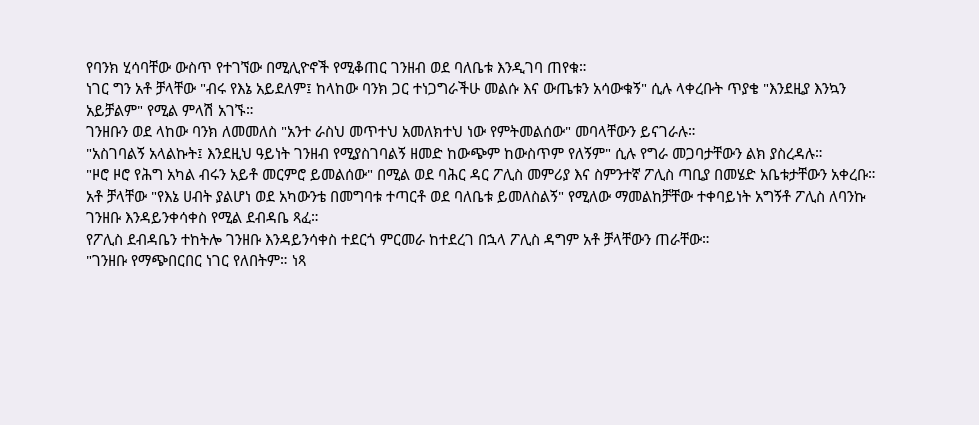የባንክ ሂሳባቸው ውስጥ የተገኘው በሚሊዮኖች የሚቆጠር ገንዘብ ወደ ባለቤቱ እንዲገባ ጠየቁ።
ነገር ግን አቶ ቻላቸው "ብሩ የእኔ አይደለም፤ ከላከው ባንክ ጋር ተነጋግራችሁ መልሱ እና ውጤቱን አሳውቁኝ" ሲሉ ላቀረቡት ጥያቄ "እንደዚያ እንኳን አይቻልም" የሚል ምላሽ አገኙ።
ገንዘቡን ወደ ላከው ባንክ ለመመለስ "አንተ ራስህ መጥተህ አመለክተህ ነው የምትመልሰው" መባላቸውን ይናገራሉ።
"አስገባልኝ አላልኩት፤ እንደዚህ ዓይነት ገንዘብ የሚያስገባልኝ ዘመድ ከውጭም ከውስጥም የለኝም" ሲሉ የግራ መጋባታቸውን ልክ ያስረዳሉ።
"ዞሮ ዞሮ የሕግ አካል ብሩን አይቶ መርምሮ ይመልሰው" በሚል ወደ ባሕር ዳር ፖሊስ መምሪያ እና ስምንተኛ ፖሊስ ጣቢያ በመሄድ አቤቱታቸውን አቀረቡ።
አቶ ቻላቸው "የእኔ ሀብት ያልሆነ ወደ አካውንቴ በመግባቱ ተጣርቶ ወደ ባለቤቱ ይመለስልኝ" የሚለው ማመልከቻቸው ተቀባይነት አግኝቶ ፖሊስ ለባንኩ ገንዘቡ እንዳይንቀሳቀስ የሚል ደብዳቤ ጻፈ።
የፖሊስ ደብዳቤን ተከትሎ ገንዘቡ እንዳይንሳቀስ ተደርጎ ምርመራ ከተደረገ በኋላ ፖሊስ ዳግም አቶ ቻላቸውን ጠራቸው።
"ገንዘቡ የማጭበርበር ነገር የለበትም። ነጻ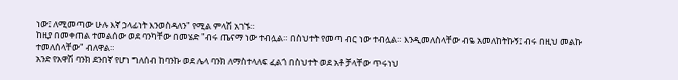ነው፤ ለሚመጣው ሁሉ እኛ ኃላፊነት እንወስዳለን" የሚል ምላሽ አገኙ።
ከዚያ በመቀጠል ተመልሰው ወደ ባንካቸው በመሄድ "ብሩ ጤናማ ነው ተብሏል። በስህተት የመጣ ብር ነው ተብሏል። እንዲመለስላቸው ብዬ አመለከትኩኝ፤ ብሩ በዚህ መልኩ ተመለሰላቸው" ብለዋል።
አንድ የአዋሽ ባንክ ደንበኛ የሆነ ግለሰብ ከባንኩ ወደ ሌላ ባንክ ለማስተላለፍ ፈልጎ በስህተት ወደ አቶ ቻላቸው ጥሩነህ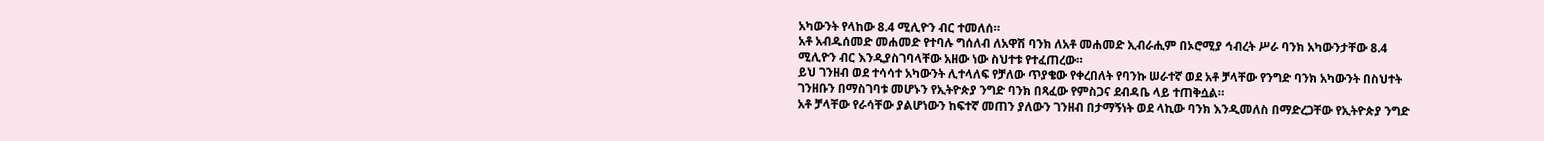አካውንት የላከው 8.4 ሚሊዮን ብር ተመለሰ።
አቶ አብዱሰመድ መሐመድ የተባሉ ግሰለብ ለአዋሽ ባንክ ለአቶ መሐመድ ኢብራሒም በኦሮሚያ ኅብረት ሥራ ባንክ አካውንታቸው 8.4 ሚሊዮን ብር እንዲያስገባላቸው አዘው ነው ስህተቱ የተፈጠረው።
ይህ ገንዘብ ወደ ተሳሳተ አካውንት ሊተላለፍ የቻለው ጥያቄው የቀረበለት የባንኩ ሠራተኛ ወደ አቶ ቻላቸው የንግድ ባንክ አካውንት በስህተት ገንዘቡን በማስገባቱ መሆኑን የኢትዮጵያ ንግድ ባንክ በጻፈው የምስጋና ደብዳቤ ላይ ተጠቅሷል።
አቶ ቻላቸው የራሳቸው ያልሆነውን ከፍተኛ መጠን ያለውን ገንዘብ በታማኝነት ወደ ላኪው ባንክ እንዲመለስ በማድረጋቸው የኢትዮጵያ ንግድ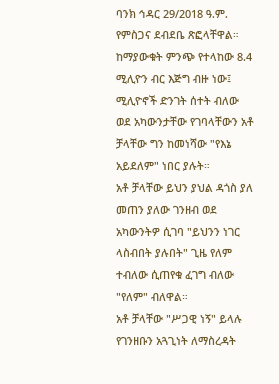ባንክ ኅዳር 29/2018 ዓ.ም. የምስጋና ደብደቤ ጽፎላቸዋል።
ከማያውቁት ምንጭ የተላከው 8.4 ሚሊዮን ብር እጅግ ብዙ ነው፤ ሚሊዮኖች ድንገት ሰተት ብለው ወደ አካውንታቸው የገባላቸውን አቶ ቻላቸው ግን ከመነሻው "የእኔ አይደለም" ነበር ያሉት።
አቶ ቻላቸው ይህን ያህል ዳጎስ ያለ መጠን ያለው ገንዘብ ወደ አካውንትዎ ሲገባ "ይህንን ነገር ላስብበት ያሉበት" ጊዜ የለም ተብለው ሲጠየቁ ፈገግ ብለው "የለም" ብለዋል።
አቶ ቻላቸው "ሥጋዊ ነኝ" ይላሉ የገንዘቡን አጓጊነት ለማስረዳት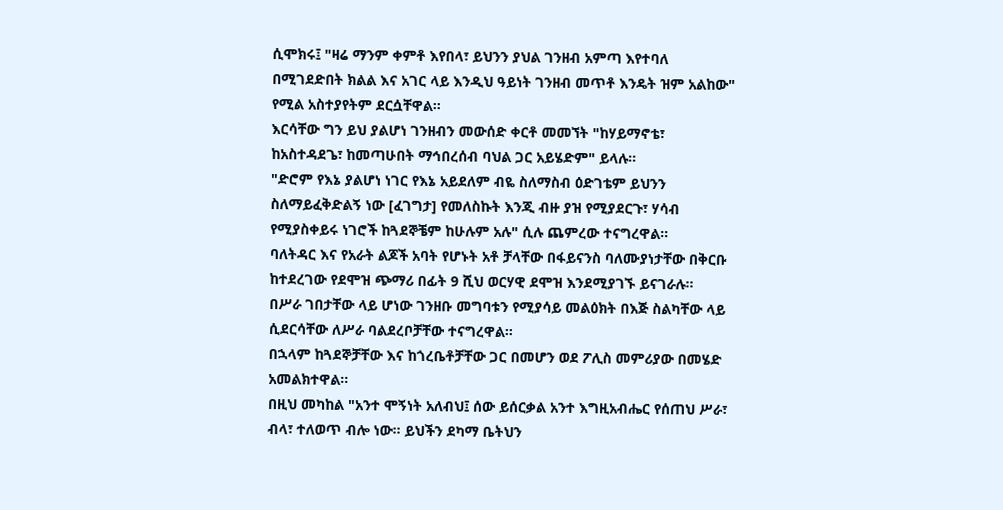ሲሞክሩ፤ "ዛሬ ማንም ቀምቶ እየበላ፣ ይህንን ያህል ገንዘብ አምጣ እየተባለ በሚገደድበት ክልል እና አገር ላይ እንዲህ ዓይነት ገንዘብ መጥቶ እንዴት ዝም አልከው" የሚል አስተያየትም ደርሷቸዋል።
እርሳቸው ግን ይህ ያልሆነ ገንዘብን መውሰድ ቀርቶ መመኘት "ከሃይማኖቴ፣ ከአስተዳደጌ፣ ከመጣሁበት ማኅበረሰብ ባህል ጋር አይሄድም" ይላሉ።
"ድሮም የእኔ ያልሆነ ነገር የእኔ አይደለም ብዬ ስለማስብ ዕድገቴም ይህንን ስለማይፈቅድልኝ ነው [ፈገግታ] የመለስኩት እንጂ ብዙ ያዝ የሚያደርጉ፣ ሃሳብ የሚያስቀይሩ ነገሮች ከጓደኞቼም ከሁሉም አሉ" ሲሉ ጨምረው ተናግረዋል።
ባለትዳር እና የአራት ልጆች አባት የሆኑት አቶ ቻላቸው በፋይናንስ ባለሙያነታቸው በቅርቡ ከተደረገው የደሞዝ ጭማሪ በፊት 9 ሺህ ወርሃዊ ደሞዝ እንደሚያገኙ ይናገራሉ።
በሥራ ገበታቸው ላይ ሆነው ገንዘቡ መግባቱን የሚያሳይ መልዕክት በእጅ ስልካቸው ላይ ሲደርሳቸው ለሥራ ባልደረቦቻቸው ተናግረዋል።
በኋላም ከጓደኞቻቸው እና ከጎረቤቶቻቸው ጋር በመሆን ወደ ፖሊስ መምሪያው በመሄድ አመልክተዋል።
በዚህ መካከል "አንተ ሞኝነት አለብህ፤ ሰው ይሰርቃል አንተ እግዚአብሔር የሰጠህ ሥራ፣ ብላ፣ ተለወጥ ብሎ ነው። ይህችን ደካማ ቤትህን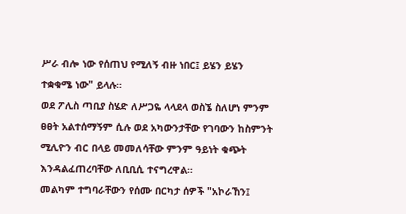ሥራ ብሎ ነው የሰጠህ የሚለኝ ብዙ ነበር፤ ይሄን ይሄን ተቋቁሜ ነው" ይላሉ።
ወደ ፖሊስ ጣቢያ ስሄድ ለሥጋዬ ላላደላ ወስኜ ስለሆነ ምንም ፀፀት አልተሰማኝም ሲሉ ወደ አካውንታቸው የገባውን ከስምንት ሚሊዮን ብር በላይ መመለሳቸው ምንም ዓይነት ቁጭት እንዳልፈጠረባቸው ለቢቢሲ ተናግረዋል።
መልካም ተግባራቸውን የሰሙ በርካታ ሰዎች "አኮራኸን፤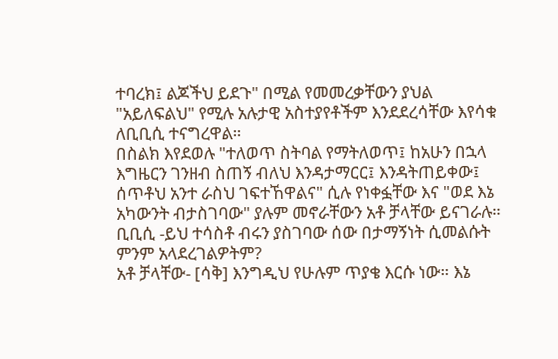ተባረክ፤ ልጆችህ ይደጉ" በሚል የመመረቃቸውን ያህል "አይለፍልህ" የሚሉ አሉታዊ አስተያየቶችም እንደደረሳቸው እየሳቁ ለቢቢሲ ተናግረዋል።
በስልክ እየደወሉ "ተለወጥ ስትባል የማትለወጥ፤ ከአሁን በኋላ እግዜርን ገንዘብ ስጠኝ ብለህ እንዳታማርር፤ እንዳትጠይቀው፤ ሰጥቶህ አንተ ራስህ ገፍተኸዋልና" ሲሉ የነቀፏቸው እና "ወደ እኔ አካውንት ብታስገባው" ያሉም መኖራቸውን አቶ ቻላቸው ይናገራሉ።
ቢቢሲ -ይህ ተሳስቶ ብሩን ያስገባው ሰው በታማኝነት ሲመልሱት ምንም አላደረገልዎትም?
አቶ ቻላቸው- [ሳቅ] እንግዲህ የሁሉም ጥያቄ እርሱ ነው። እኔ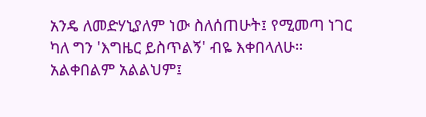አንዴ ለመድሃኒያለም ነው ስለሰጠሁት፤ የሚመጣ ነገር ካለ ግን 'እግዜር ይስጥልኝ' ብዬ እቀበላለሁ። አልቀበልም አልልህም፤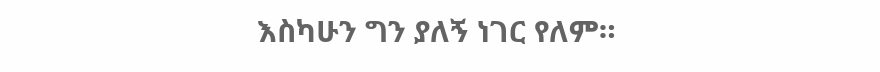እስካሁን ግን ያለኝ ነገር የለም።